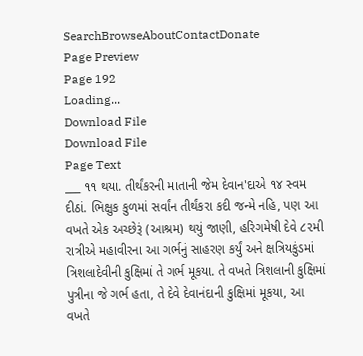SearchBrowseAboutContactDonate
Page Preview
Page 192
Loading...
Download File
Download File
Page Text
___ ૧૧ થયા. તીર્થંકરની માતાની જેમ દેવાન'દાએ ૧૪ સ્વમ દીઠાં. ભિક્ષુક કુળમાં સર્વાંન તીર્થંકરા કદી જન્મે નહિ, પણ આ વખતે એક અચ્છેરૂં (આશ્રમ) થયું જાણી, હરિગમેષી દેવે ૮૨મી રાત્રીએ મહાવીરના આ ગર્ભનું સાહરણ કર્યું અને ક્ષત્રિયકુંડમાં ત્રિશલાદેવીની કુક્ષિમાં તે ગર્ભ મૂકયા. તે વખતે ત્રિશલાની કુક્ષિમાં પુત્રીના જે ગર્ભ હતા, તે દેવે દેવાનંદાની કુક્ષિમાં મૂકયા, આ વખતે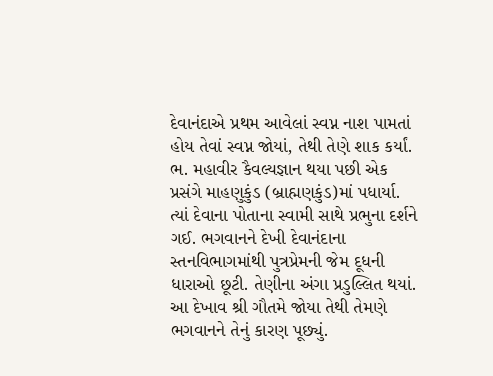દેવાનંદાએ પ્રથમ આવેલાં સ્વપ્ન નાશ પામતાં હોય તેવાં સ્વપ્ન જોયાં, તેથી તેણે શાક કર્યાં. ભ. મહાવીર કૈવલ્યજ્ઞાન થયા પછી એક પ્રસંગે માહણુકુંડ (બ્રાહ્મણકુંડ)માં પધાર્યા. ત્યાં દેવાના પોતાના સ્વામી સાથે પ્રભુના દર્શને ગઈ. ભગવાનને દેખી દેવાનંદાના સ્તનવિભાગમાંથી પુત્રપ્રેમની જેમ દૂધની ધારાઓ છૂટી. તેણીના અંગા પ્રડુલ્લિત થયાં. આ દેખાવ શ્રી ગૌતમે જોયા તેથી તેમણે ભગવાનને તેનું કારણ પૂછ્યું.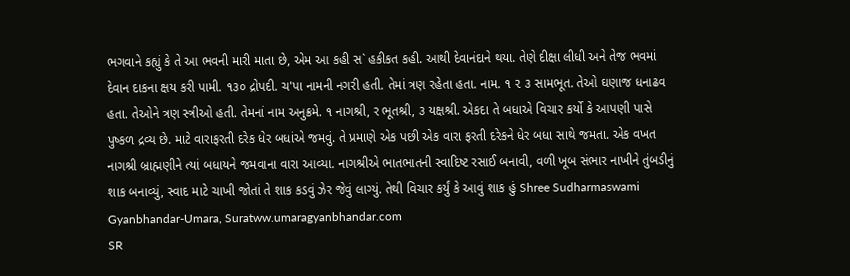ભગવાને કહ્યું કે તે આ ભવની મારી માતા છે, એમ આ કહી સ` હકીકત કહી. આથી દેવાનંદાને થયા. તેણે દીક્ષા લીધી અને તેજ ભવમાં દેવાન દાકના ક્ષય કરી પામી. ૧૩૦ દ્રોપદી. ચ'પા નામની નગરી હતી. તેમાં ત્રણ રહેતા હતા. નામ. ૧ ૨ ૩ સામભૂત. તેઓ ઘણાજ ધનાઢવ હતા. તેઓને ત્રણ સ્ત્રીઓ હતી. તેમનાં નામ અનુક્રમે. ૧ નાગશ્રી, ર ભૂતશ્રી, ૩ યક્ષશ્રી. એકદા તે બધાએ વિચાર કર્યો કે આપણી પાસે પુષ્કળ દ્રવ્ય છે. માટે વારાફરતી દરેક ધેર બધાંએ જમવું. તે પ્રમાણે એક પછી એક વારા ફરતી દરેકને ધેર બધા સાથે જમતા. એક વખત નાગશ્રી બ્રાહ્મણીને ત્યાં બધાયને જમવાના વારા આવ્યા. નાગશ્રીએ ભાતભાતની સ્વાદિષ્ટ રસાઈ બનાવી, વળી ખૂબ સંભાર નાખીને તુંબડીનું શાક બનાવ્યું, સ્વાદ માટે ચાખી જોતાં તે શાક કડવું ઝેર જેવું લાગ્યું. તેથી વિચાર કર્યું કે આવું શાક હું Shree Sudharmaswami Gyanbhandar-Umara, Suratww.umaragyanbhandar.com
SR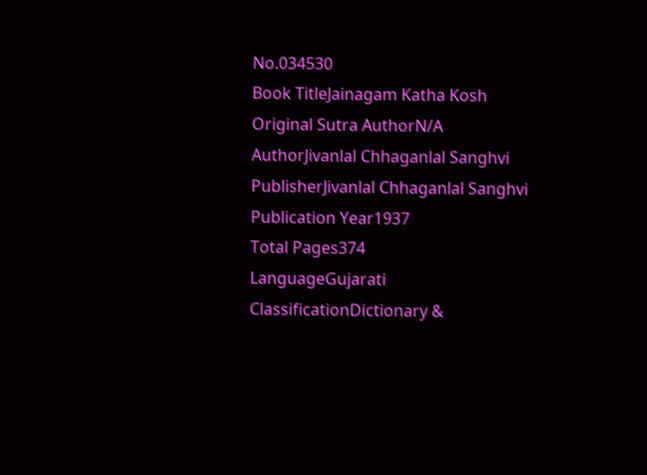No.034530
Book TitleJainagam Katha Kosh
Original Sutra AuthorN/A
AuthorJivanlal Chhaganlal Sanghvi
PublisherJivanlal Chhaganlal Sanghvi
Publication Year1937
Total Pages374
LanguageGujarati
ClassificationDictionary &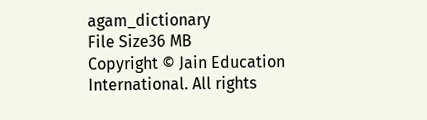agam_dictionary
File Size36 MB
Copyright © Jain Education International. All rights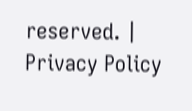reserved. | Privacy Policy